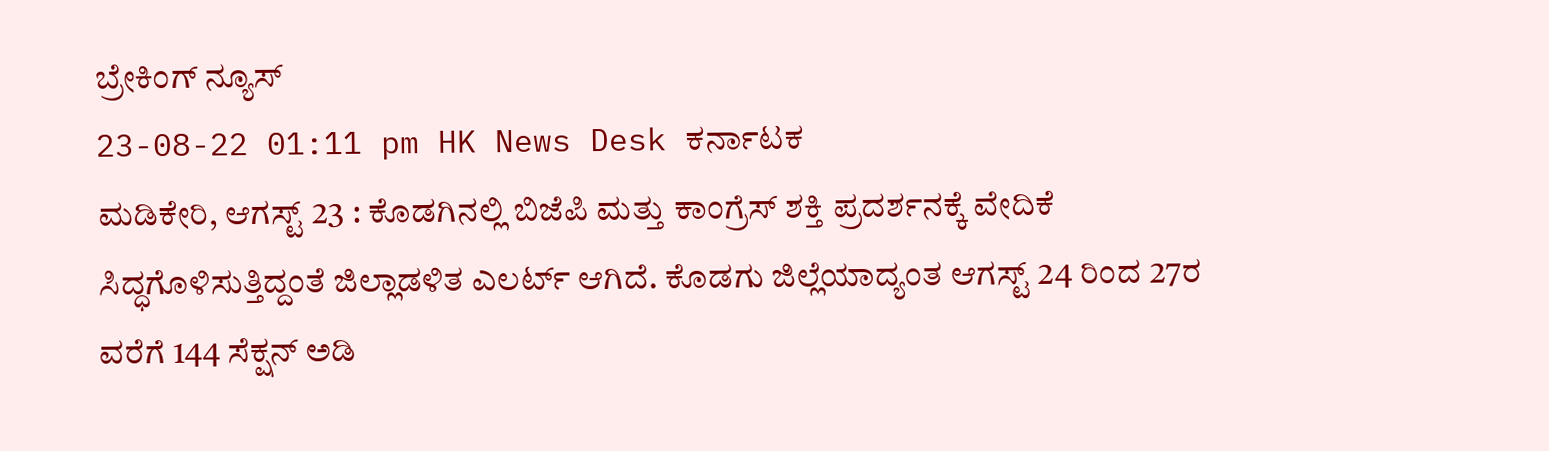ಬ್ರೇಕಿಂಗ್ ನ್ಯೂಸ್
23-08-22 01:11 pm HK News Desk ಕರ್ನಾಟಕ
ಮಡಿಕೇರಿ, ಆಗಸ್ಟ್ 23 : ಕೊಡಗಿನಲ್ಲಿ ಬಿಜೆಪಿ ಮತ್ತು ಕಾಂಗ್ರೆಸ್ ಶಕ್ತಿ ಪ್ರದರ್ಶನಕ್ಕೆ ವೇದಿಕೆ ಸಿದ್ಧಗೊಳಿಸುತ್ತಿದ್ದಂತೆ ಜಿಲ್ಲಾಡಳಿತ ಎಲರ್ಟ್ ಆಗಿದೆ. ಕೊಡಗು ಜಿಲ್ಲೆಯಾದ್ಯಂತ ಆಗಸ್ಟ್ 24 ರಿಂದ 27ರ ವರೆಗೆ 144 ಸೆಕ್ಷನ್ ಅಡಿ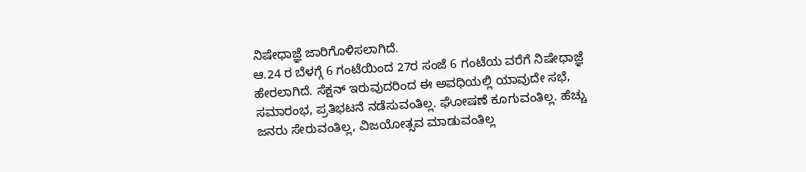ನಿಷೇಧಾಜ್ಞೆ ಜಾರಿಗೊಳಿಸಲಾಗಿದೆ.
ಆ.24 ರ ಬೆಳಗ್ಗೆ 6 ಗಂಟೆಯಿಂದ 27ರ ಸಂಜೆ 6 ಗಂಟೆಯ ವರೆಗೆ ನಿಷೇಧಾಜ್ಞೆ ಹೇರಲಾಗಿದೆ. ಸೆಕ್ಷನ್ ಇರುವುದರಿಂದ ಈ ಅವಧಿಯಲ್ಲಿ ಯಾವುದೇ ಸಭೆ, ಸಮಾರಂಭ, ಪ್ರತಿಭಟನೆ ನಡೆಸುವಂತಿಲ್ಲ. ಘೋಷಣೆ ಕೂಗುವಂತಿಲ್ಲ. ಹೆಚ್ಚು ಜನರು ಸೇರುವಂತಿಲ್ಲ, ವಿಜಯೋತ್ಸವ ಮಾಡುವಂತಿಲ್ಲ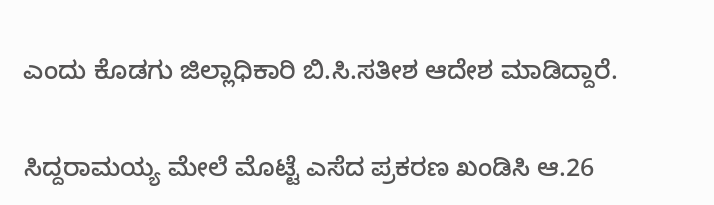ಎಂದು ಕೊಡಗು ಜಿಲ್ಲಾಧಿಕಾರಿ ಬಿ.ಸಿ.ಸತೀಶ ಆದೇಶ ಮಾಡಿದ್ದಾರೆ.

ಸಿದ್ದರಾಮಯ್ಯ ಮೇಲೆ ಮೊಟ್ಟೆ ಎಸೆದ ಪ್ರಕರಣ ಖಂಡಿಸಿ ಆ.26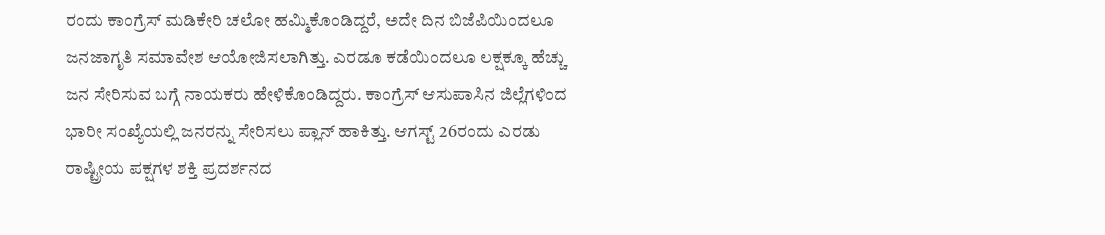ರಂದು ಕಾಂಗ್ರೆಸ್ ಮಡಿಕೇರಿ ಚಲೋ ಹಮ್ಮಿಕೊಂಡಿದ್ದರೆ, ಅದೇ ದಿನ ಬಿಜೆಪಿಯಿಂದಲೂ ಜನಜಾಗೃತಿ ಸಮಾವೇಶ ಆಯೋಜಿಸಲಾಗಿತ್ತು. ಎರಡೂ ಕಡೆಯಿಂದಲೂ ಲಕ್ಷಕ್ಕೂ ಹೆಚ್ಚು ಜನ ಸೇರಿಸುವ ಬಗ್ಗೆ ನಾಯಕರು ಹೇಳಿಕೊಂಡಿದ್ದರು. ಕಾಂಗ್ರೆಸ್ ಆಸುಪಾಸಿನ ಜಿಲ್ಲೆಗಳಿಂದ ಭಾರೀ ಸಂಖ್ಯೆಯಲ್ಲಿ ಜನರನ್ನು ಸೇರಿಸಲು ಪ್ಲಾನ್ ಹಾಕಿತ್ತು. ಆಗಸ್ಟ್ 26ರಂದು ಎರಡು ರಾಷ್ಟ್ರೀಯ ಪಕ್ಷಗಳ ಶಕ್ತಿ ಪ್ರದರ್ಶನದ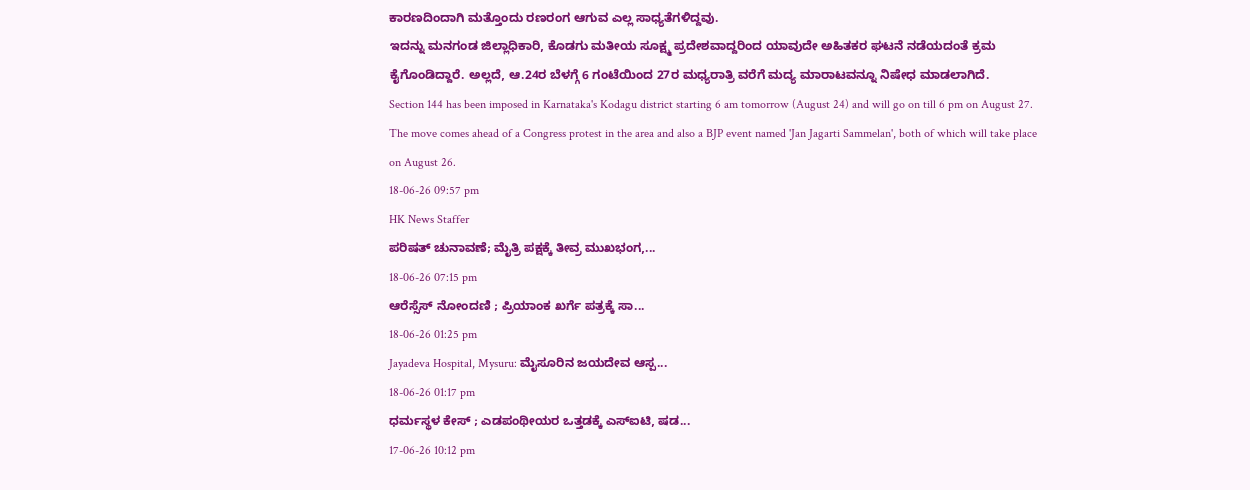ಕಾರಣದಿಂದಾಗಿ ಮತ್ತೊಂದು ರಣರಂಗ ಆಗುವ ಎಲ್ಲ ಸಾಧ್ಯತೆಗಳಿದ್ದವು.
ಇದನ್ನು ಮನಗಂಡ ಜಿಲ್ಲಾಧಿಕಾರಿ, ಕೊಡಗು ಮತೀಯ ಸೂಕ್ಷ್ಮ ಪ್ರದೇಶವಾದ್ದರಿಂದ ಯಾವುದೇ ಅಹಿತಕರ ಘಟನೆ ನಡೆಯದಂತೆ ಕ್ರಮ ಕೈಗೊಂಡಿದ್ದಾರೆ. ಅಲ್ಲದೆ, ಆ.24ರ ಬೆಳಗ್ಗೆ 6 ಗಂಟೆಯಿಂದ 27ರ ಮಧ್ಯರಾತ್ರಿ ವರೆಗೆ ಮದ್ಯ ಮಾರಾಟವನ್ನೂ ನಿಷೇಧ ಮಾಡಲಾಗಿದೆ.
Section 144 has been imposed in Karnataka's Kodagu district starting 6 am tomorrow (August 24) and will go on till 6 pm on August 27. The move comes ahead of a Congress protest in the area and also a BJP event named 'Jan Jagarti Sammelan', both of which will take place on August 26.
18-06-26 09:57 pm
HK News Staffer
ಪರಿಷತ್ ಚುನಾವಣೆ; ಮೈತ್ರಿ ಪಕ್ಷಕ್ಕೆ ತೀವ್ರ ಮುಖಭಂಗ,...
18-06-26 07:15 pm
ಆರೆಸ್ಸೆಸ್ ನೋಂದಣಿ ; ಪ್ರಿಯಾಂಕ ಖರ್ಗೆ ಪತ್ರಕ್ಕೆ ಸಾ...
18-06-26 01:25 pm
Jayadeva Hospital, Mysuru: ಮೈಸೂರಿನ ಜಯದೇವ ಆಸ್ಪ...
18-06-26 01:17 pm
ಧರ್ಮಸ್ಥಳ ಕೇಸ್ ; ಎಡಪಂಥೀಯರ ಒತ್ತಡಕ್ಕೆ ಎಸ್ಐಟಿ, ಷಡ...
17-06-26 10:12 pm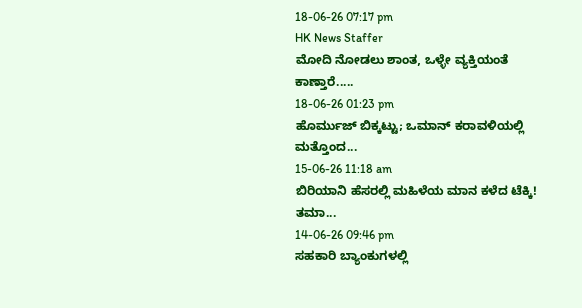18-06-26 07:17 pm
HK News Staffer
ಮೋದಿ ನೋಡಲು ಶಾಂತ, ಒಳ್ಳೇ ವ್ಯಕ್ತಿಯಂತೆ ಕಾಣ್ತಾರೆ.....
18-06-26 01:23 pm
ಹೊರ್ಮುಜ್ ಬಿಕ್ಕಟ್ಟು; ಒಮಾನ್ ಕರಾವಳಿಯಲ್ಲಿ ಮತ್ತೊಂದ...
15-06-26 11:18 am
ಬಿರಿಯಾನಿ ಹೆಸರಲ್ಲಿ ಮಹಿಳೆಯ ಮಾನ ಕಳೆದ ಟೆಕ್ಕಿ! ತಮಾ...
14-06-26 09:46 pm
ಸಹಕಾರಿ ಬ್ಯಾಂಕುಗಳಲ್ಲಿ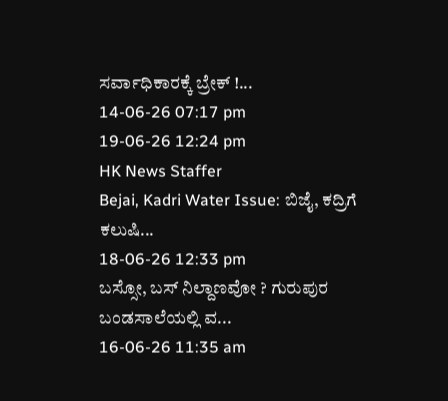ಸರ್ವಾಧಿಕಾರಕ್ಕೆ ಬ್ರೇಕ್ !...
14-06-26 07:17 pm
19-06-26 12:24 pm
HK News Staffer
Bejai, Kadri Water Issue: ಬಿಜೈ, ಕದ್ರಿಗೆ ಕಲುಷಿ...
18-06-26 12:33 pm
ಬಸ್ಸೋ, ಬಸ್ ನಿಲ್ದಾಣವೋ ? ಗುರುಪುರ ಬಂಡಸಾಲೆಯಲ್ಲಿ ವ...
16-06-26 11:35 am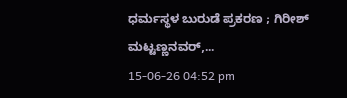ಧರ್ಮಸ್ಥಳ ಬುರುಡೆ ಪ್ರಕರಣ ; ಗಿರೀಶ್ ಮಟ್ಟಣ್ಣನವರ್,...
15-06-26 04:52 pm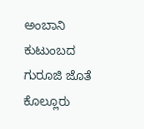ಅಂಬಾನಿ ಕುಟುಂಬದ ಗುರೂಜಿ ಜೊತೆ ಕೊಲ್ಲೂರು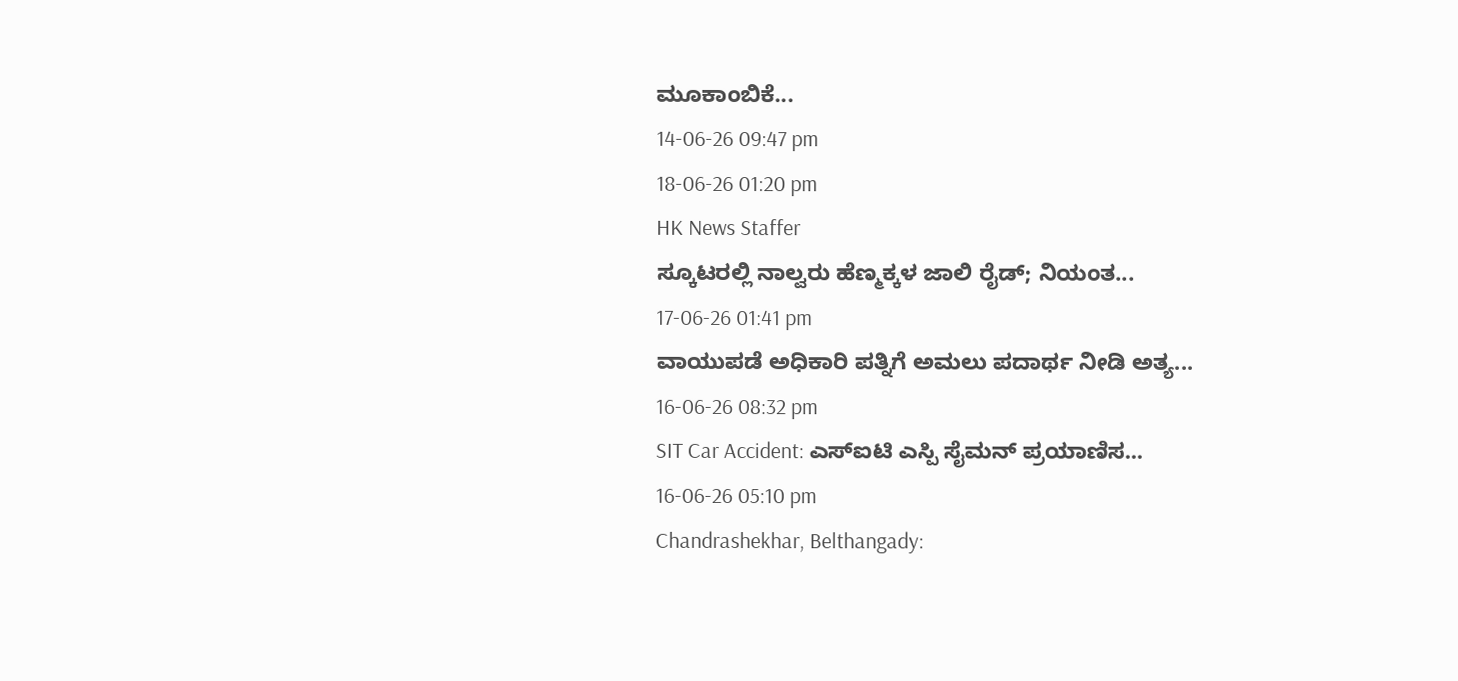ಮೂಕಾಂಬಿಕೆ...
14-06-26 09:47 pm
18-06-26 01:20 pm
HK News Staffer
ಸ್ಕೂಟರಲ್ಲಿ ನಾಲ್ವರು ಹೆಣ್ಮಕ್ಕಳ ಜಾಲಿ ರೈಡ್; ನಿಯಂತ...
17-06-26 01:41 pm
ವಾಯುಪಡೆ ಅಧಿಕಾರಿ ಪತ್ನಿಗೆ ಅಮಲು ಪದಾರ್ಥ ನೀಡಿ ಅತ್ಯ...
16-06-26 08:32 pm
SIT Car Accident: ಎಸ್ಐಟಿ ಎಸ್ಪಿ ಸೈಮನ್ ಪ್ರಯಾಣಿಸ...
16-06-26 05:10 pm
Chandrashekhar, Belthangady: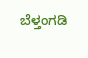ಬೆಳ್ತಂಗಡಿ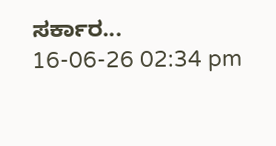ಸರ್ಕಾರ...
16-06-26 02:34 pm